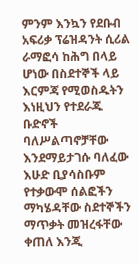ምንም እንኳን የደቡብ አፍሪቃ ፕሬዝዳንት ሲሪል ራማፎሳ ከሕግ በላይ ሆነው በስደተኞች ላይ እርምጃ የሚወስዱትን እነዚህን የተደራጁ ቡድኖች ባለሥልጣኖቻቸው እንደማይታገሱ ባለፈው እሁድ ቢያሳስቡም የተቃውሞ ሰልፎችን ማካሄዳቸው ስደተኞችን ማጥቃት መዝረፋቸው ቀጠለ እንጂ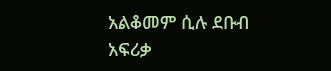አልቆመም ሲሉ ደቡብ አፍሪቃ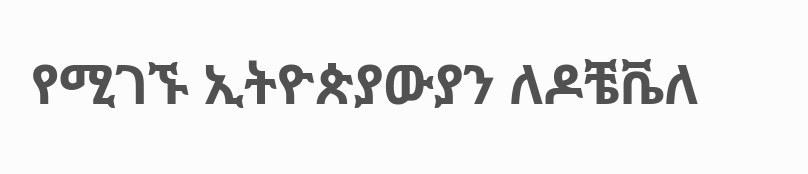የሚገኙ ኢትዮጵያውያን ለዶቼቬለ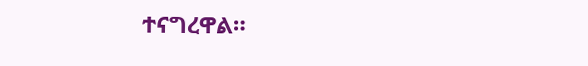ተናግረዋል።